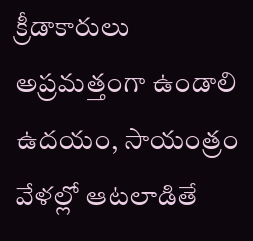క్రీడాకారులు అప్రమత్తంగా ఉండాలి ఉదయం, సాయంత్రం వేళల్లో ఆటలాడితే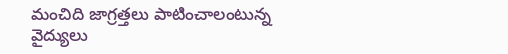మంచిది జాగ్రత్తలు పాటించాలంటున్న వైద్యులు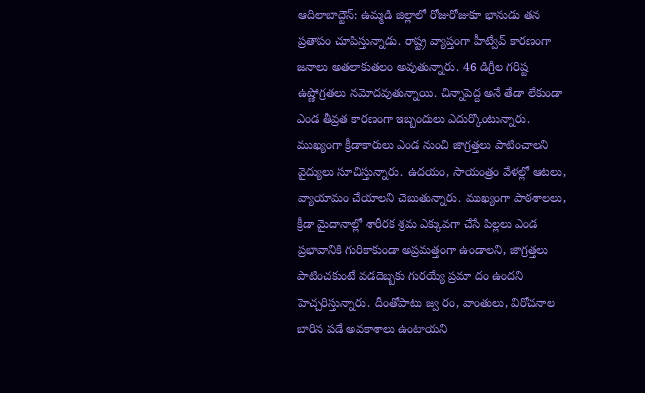ఆదిలాబాద్టౌన్: ఉమ్మడి జిల్లాలో రోజురోజుకూ భానుడు తన ప్రతాపం చూపిస్తున్నాడు. రాష్ట్ర వ్యాప్తంగా హీట్వేవ్ కారణంగా జనాలు అతలాకుతలం అవుతున్నారు. 46 డిగ్రీల గరిష్ట ఉష్ణోగ్రతలు నమోదవుతున్నాయి. చిన్నాపెద్ద అనే తేడా లేకుండా ఎండ తీవ్రత కారణంగా ఇబ్బందులు ఎదుర్కొంటున్నారు. ముఖ్యంగా క్రీడాకారులు ఎండ నుంచి జాగ్రత్తలు పాటించాలని వైద్యులు సూచిస్తున్నారు. ఉదయం, సాయంత్రం వేళల్లో ఆటలు, వ్యాయామం చేయాలని చెబుతున్నారు. ముఖ్యంగా పాఠశాలలు, క్రీడా మైదానాల్లో శారీరక శ్రమ ఎక్కువగా చేసే పిల్లలు ఎండ ప్రభావానికి గురికాకుండా అప్రమత్తంగా ఉండాలని, జాగ్రత్తలు పాటించకుంటే వడదెబ్బకు గురయ్యే ప్రమా దం ఉందని హెచ్చరిస్తున్నారు. దీంతోపాటు జ్వ రం, వాంతులు, విరోచనాల బారిన పడే అవకాశాలు ఉంటాయని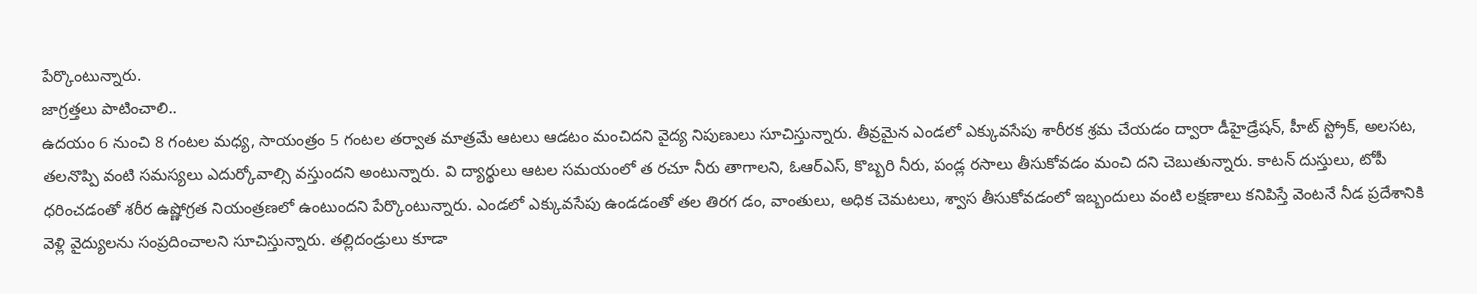పేర్కొంటున్నారు.
జాగ్రత్తలు పాటించాలి..
ఉదయం 6 నుంచి 8 గంటల మధ్య, సాయంత్రం 5 గంటల తర్వాత మాత్రమే ఆటలు ఆడటం మంచిదని వైద్య నిపుణులు సూచిస్తున్నారు. తీవ్రమైన ఎండలో ఎక్కువసేపు శారీరక శ్రమ చేయడం ద్వారా డీహైడ్రేషన్, హీట్ స్ట్రోక్, అలసట, తలనొప్పి వంటి సమస్యలు ఎదుర్కోవాల్సి వస్తుందని అంటున్నారు. వి ద్యార్థులు ఆటల సమయంలో త రచూ నీరు తాగాలని, ఓఆర్ఎస్, కొబ్బరి నీరు, పండ్ల రసాలు తీసుకోవడం మంచి దని చెబుతున్నారు. కాటన్ దుస్తులు, టోపీ ధరించడంతో శరీర ఉష్ణోగ్రత నియంత్రణలో ఉంటుందని పేర్కొంటున్నారు. ఎండలో ఎక్కువసేపు ఉండడంతో తల తిరగ డం, వాంతులు, అధిక చెమటలు, శ్వాస తీసుకోవడంలో ఇబ్బందులు వంటి లక్షణాలు కనిపిస్తే వెంటనే నీడ ప్రదేశానికి వెళ్లి వైద్యులను సంప్రదించాలని సూచిస్తున్నారు. తల్లిదండ్రులు కూడా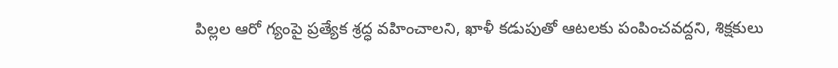పిల్లల ఆరో గ్యంపై ప్రత్యేక శ్రద్ధ వహించాలని, ఖాళీ కడుపుతో ఆటలకు పంపించవద్దని, శిక్షకులు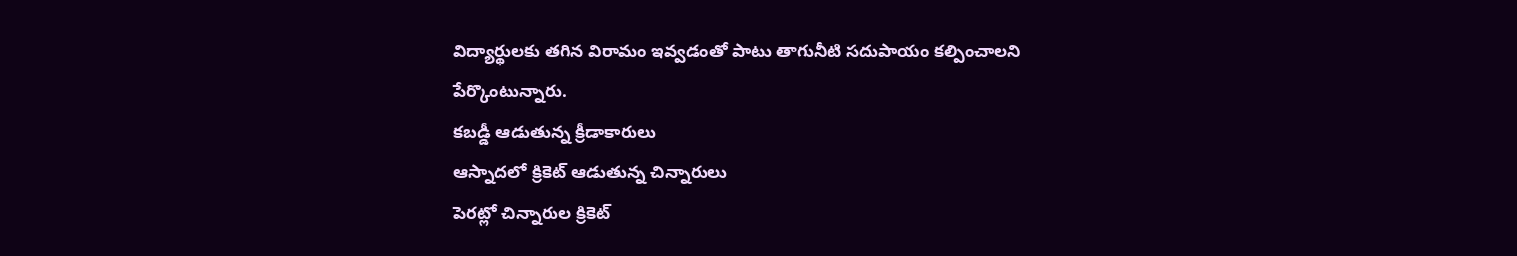విద్యార్థులకు తగిన విరామం ఇవ్వడంతో పాటు తాగునీటి సదుపాయం కల్పించాలని పేర్కొంటున్నారు.
కబడ్డీ ఆడుతున్న క్రీడాకారులు
ఆస్నాదలో క్రికెట్ ఆడుతున్న చిన్నారులు
పెరట్లో చిన్నారుల క్రికెట్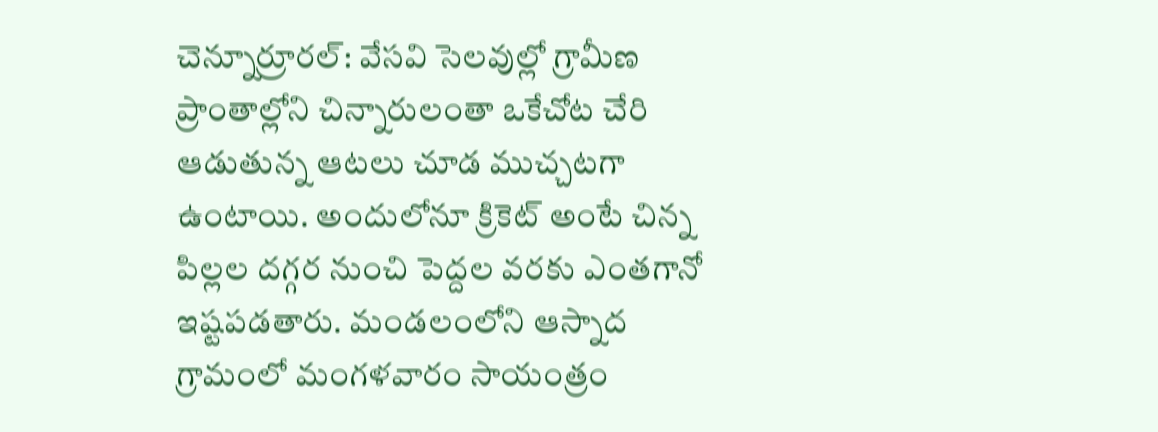చెన్నూర్రూరల్: వేసవి సెలవుల్లో గ్రామీణ ప్రాంతాల్లోని చిన్నారులంతా ఒకేచోట చేరి ఆడుతున్న ఆటలు చూడ ముచ్చటగా ఉంటాయి. అందులోనూ క్రికెట్ అంటే చిన్న పిల్లల దగ్గర నుంచి పెద్దల వరకు ఎంతగానో ఇష్టపడతారు. మండలంలోని ఆస్నాద గ్రామంలో మంగళవారం సాయంత్రం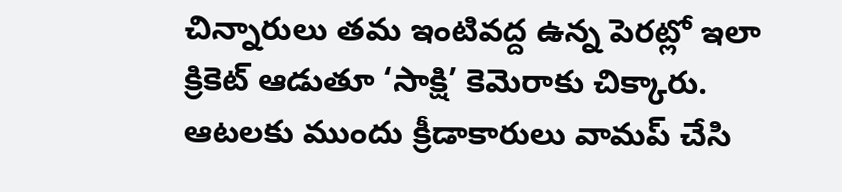చిన్నారులు తమ ఇంటివద్ద ఉన్న పెరట్లో ఇలా క్రికెట్ ఆడుతూ ‘సాక్షి’ కెమెరాకు చిక్కారు.
ఆటలకు ముందు క్రీడాకారులు వామప్ చేసి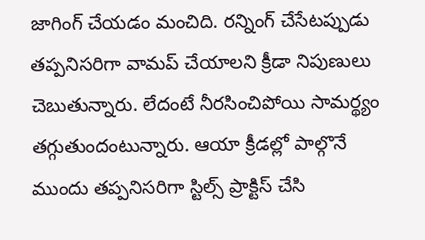జాగింగ్ చేయడం మంచిది. రన్నింగ్ చేసేటప్పుడు తప్పనిసరిగా వామప్ చేయాలని క్రీడా నిపుణులు చెబుతున్నారు. లేదంటే నీరసించిపోయి సామర్థ్యం తగ్గుతుందంటున్నారు. ఆయా క్రీడల్లో పాల్గొనే ముందు తప్పనిసరిగా స్టిల్స్ ప్రాక్టిస్ చేసి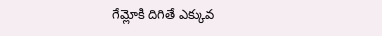గేమ్లోకి దిగితే ఎక్కువ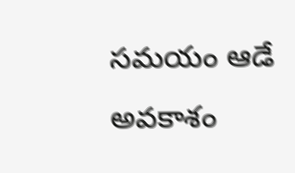సమయం ఆడే అవకాశం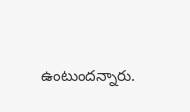ఉంటుందన్నారు.